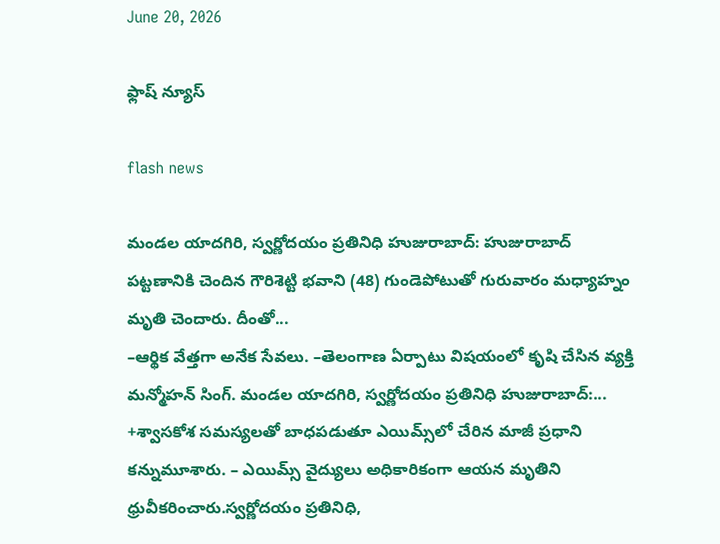June 20, 2026

ఫ్లాష్ న్యూస్

flash news

మండల యాదగిరి, స్వర్ణోదయం ప్రతినిధి హుజురాబాద్: హుజురాబాద్ పట్టణానికి చెందిన గౌరిశెట్టి భవాని (48) గుండెపోటుతో గురువారం మధ్యాహ్నం మృతి చెందారు. దీంతో...
–ఆర్థిక వేత్తగా అనేక సేవలు. –తెలంగాణ ఏర్పాటు విషయంలో కృషి చేసిన వ్యక్తి మన్మోహన్ సింగ్. మండల యాదగిరి, స్వర్ణోదయం ప్రతినిధి హుజురాబాద్:...
+శ్వాసకోశ సమస్యలతో బాధపడుతూ ఎయిమ్స్‌లో చేరిన మాజీ ప్రధాని కన్నుమూశారు. – ఎయిమ్స్‌ వైద్యులు అధికారికంగా ఆయన మృతిని ధ్రువీకరించారు.స్వర్ణోదయం ప్రతినిధి,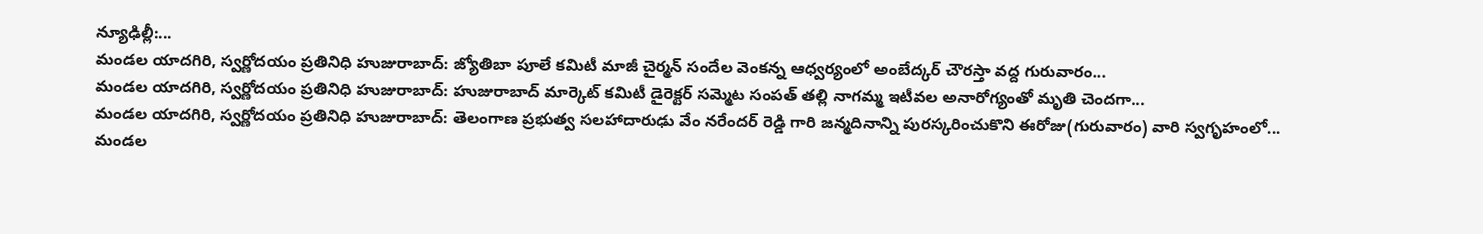న్యూఢిల్లీ:...
మండల యాదగిరి, స్వర్ణోదయం ప్రతినిధి హుజురాబాద్: జ్యోతిబా పూలే కమిటీ మాజీ చైర్మన్ సందేల వెంకన్న ఆధ్వర్యంలో అంబేద్కర్ చౌరస్తా వద్ద గురువారం...
మండల యాదగిరి, స్వర్ణోదయం ప్రతినిధి హుజురాబాద్: హుజురాబాద్ మార్కెట్ కమిటీ డైరెక్టర్ సమ్మెట సంపత్ తల్లి నాగమ్మ ఇటీవల అనారోగ్యంతో మృతి చెందగా...
మండల యాదగిరి, స్వర్ణోదయం ప్రతినిధి హుజురాబాద్: తెలంగాణ ప్రభుత్వ సలహాదారుఢు వేం నరేందర్ రెడ్డి గారి జన్మదినాన్ని పురస్కరించుకొని ఈరోజు(గురువారం) వారి స్వగృహంలో...
మండల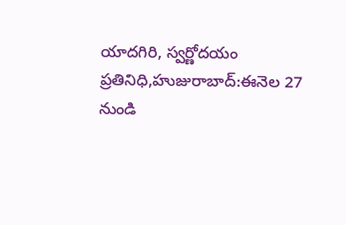యాదగిరి, స్వర్ణోదయం ప్రతినిధి,హుజురాబాద్:ఈనెల 27 నుండి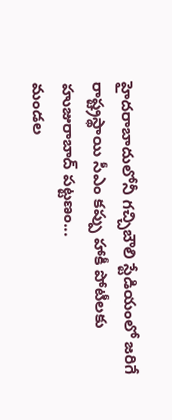హైదరాబాదులోనీ గచ్చిబౌలి స్టేడియంలో జరిగే రాష్ట్రస్థాయి సీఎం కప్పు హాకీ పోటీలకు హుజురాబాద్ పట్టణం...
మండల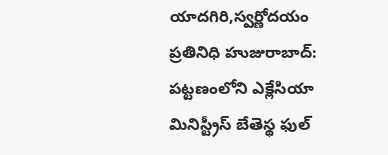యాదగిరి,స్వర్ణోదయం ప్రతినిధి హుజురాబాద్: పట్టణంలోని ఎక్లేసియా మినిస్ట్రీస్ బేతెస్థ ఫుల్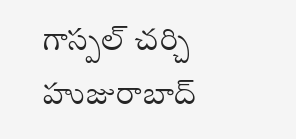గాస్పల్ చర్చి హుజురాబాద్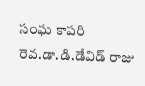సంఘ కాపరి రెవ.డా.డి.డేవిడ్ రాజు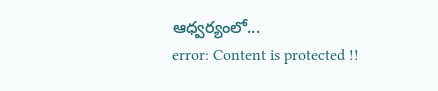ఆధ్వర్యంలో...
error: Content is protected !!